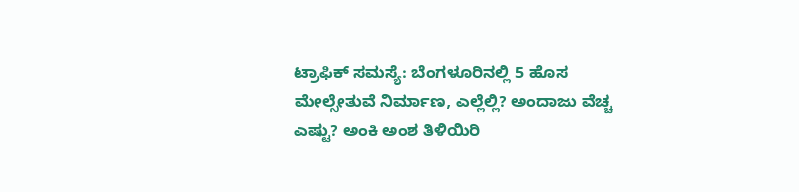ಟ್ರಾಫಿಕ್ ಸಮಸ್ಯೆ: ಬೆಂಗಳೂರಿನಲ್ಲಿ 5 ಹೊಸ ಮೇಲ್ಸೇತುವೆ ನಿರ್ಮಾಣ, ಎಲ್ಲೆಲ್ಲಿ? ಅಂದಾಜು ವೆಚ್ಚ ಎಷ್ಟು? ಅಂಕಿ ಅಂಶ ತಿಳಿಯಿರಿ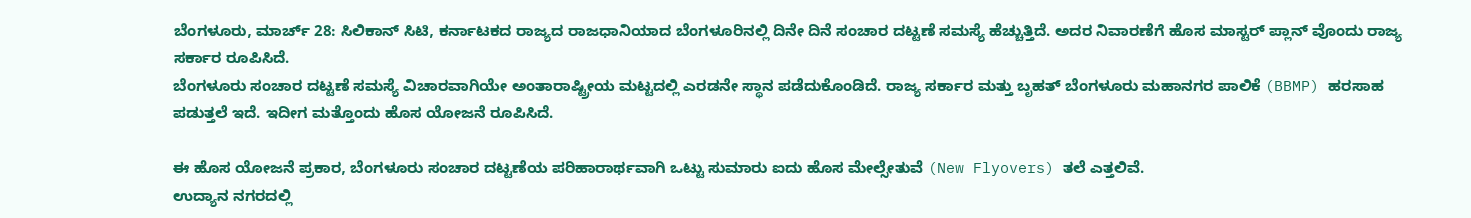ಬೆಂಗಳೂರು, ಮಾರ್ಚ್ 28: ಸಿಲಿಕಾನ್ ಸಿಟಿ, ಕರ್ನಾಟಕದ ರಾಜ್ಯದ ರಾಜಧಾನಿಯಾದ ಬೆಂಗಳೂರಿನಲ್ಲಿ ದಿನೇ ದಿನೆ ಸಂಚಾರ ದಟ್ಟಣೆ ಸಮಸ್ಯೆ ಹೆಚ್ಚುತ್ತಿದೆ. ಅದರ ನಿವಾರಣೆಗೆ ಹೊಸ ಮಾಸ್ಟರ್ ಪ್ಲಾನ್ ವೊಂದು ರಾಜ್ಯ ಸರ್ಕಾರ ರೂಪಿಸಿದೆ.
ಬೆಂಗಳೂರು ಸಂಚಾರ ದಟ್ಟಣೆ ಸಮಸ್ಯೆ ವಿಚಾರವಾಗಿಯೇ ಅಂತಾರಾಷ್ಟ್ರೀಯ ಮಟ್ಟದಲ್ಲಿ ಎರಡನೇ ಸ್ಥಾನ ಪಡೆದುಕೊಂಡಿದೆ. ರಾಜ್ಯ ಸರ್ಕಾರ ಮತ್ತು ಬೃಹತ್ ಬೆಂಗಳೂರು ಮಹಾನಗರ ಪಾಲಿಕೆ (BBMP) ಹರಸಾಹ ಪಡುತ್ತಲೆ ಇದೆ. ಇದೀಗ ಮತ್ತೊಂದು ಹೊಸ ಯೋಜನೆ ರೂಪಿಸಿದೆ.

ಈ ಹೊಸ ಯೋಜನೆ ಪ್ರಕಾರ, ಬೆಂಗಳೂರು ಸಂಚಾರ ದಟ್ಟಣೆಯ ಪರಿಹಾರಾರ್ಥವಾಗಿ ಒಟ್ಟು ಸುಮಾರು ಐದು ಹೊಸ ಮೇಲ್ಸೇತುವೆ (New Flyovers) ತಲೆ ಎತ್ತಲಿವೆ.
ಉದ್ಯಾನ ನಗರದಲ್ಲಿ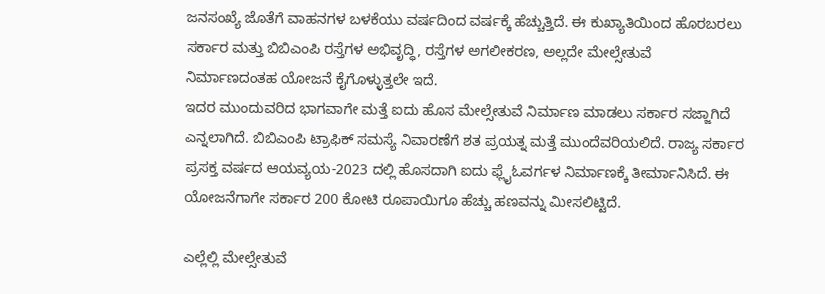ಜನಸಂಖ್ಯೆ ಜೊತೆಗೆ ವಾಹನಗಳ ಬಳಕೆಯು ವರ್ಷದಿಂದ ವರ್ಷಕ್ಕೆ ಹೆಚ್ಚುತ್ತಿದೆ. ಈ ಕುಖ್ಯಾತಿಯಿಂದ ಹೊರಬರಲು ಸರ್ಕಾರ ಮತ್ತು ಬಿಬಿಎಂಪಿ ರಸ್ತೆಗಳ ಅಭಿವೃದ್ಧಿ, ರಸ್ತೆಗಳ ಅಗಲೀಕರಣ, ಅಲ್ಲದೇ ಮೇಲ್ಸೇತುವೆ ನಿರ್ಮಾಣದಂತಹ ಯೋಜನೆ ಕೈಗೊಳ್ಳುತ್ತಲೇ ಇದೆ.
ಇದರ ಮುಂದುವರಿದ ಭಾಗವಾಗೇ ಮತ್ತೆ ಐದು ಹೊಸ ಮೇಲ್ಸೇತುವೆ ನಿರ್ಮಾಣ ಮಾಡಲು ಸರ್ಕಾರ ಸಜ್ಜಾಗಿದೆ ಎನ್ನಲಾಗಿದೆ. ಬಿಬಿಎಂಪಿ ಟ್ರಾಫಿಕ್ ಸಮಸ್ಯೆ ನಿವಾರಣೆಗೆ ಶತ ಪ್ರಯತ್ನ ಮತ್ತೆ ಮುಂದೆವರಿಯಲಿದೆ. ರಾಜ್ಯ ಸರ್ಕಾರ ಪ್ರಸಕ್ತ ವರ್ಷದ ಆಯವ್ಯಯ-2023 ದಲ್ಲಿ ಹೊಸದಾಗಿ ಐದು ಫ್ಲೈಓವರ್ಗಳ ನಿರ್ಮಾಣಕ್ಕೆ ತೀರ್ಮಾನಿಸಿದೆ. ಈ ಯೋಜನೆಗಾಗೇ ಸರ್ಕಾರ 200 ಕೋಟಿ ರೂಪಾಯಿಗೂ ಹೆಚ್ಚು ಹಣವನ್ನು ಮೀಸಲಿಟ್ಟಿದೆ.

ಎಲ್ಲೆಲ್ಲಿ ಮೇಲ್ಸೇತುವೆ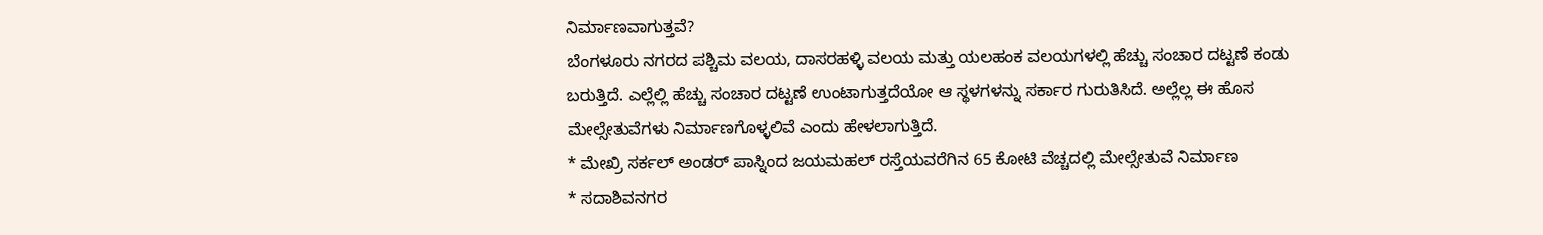ನಿರ್ಮಾಣವಾಗುತ್ತವೆ?
ಬೆಂಗಳೂರು ನಗರದ ಪಶ್ಚಿಮ ವಲಯ, ದಾಸರಹಳ್ಳಿ ವಲಯ ಮತ್ತು ಯಲಹಂಕ ವಲಯಗಳಲ್ಲಿ ಹೆಚ್ಚು ಸಂಚಾರ ದಟ್ಟಣೆ ಕಂಡು ಬರುತ್ತಿದೆ. ಎಲ್ಲೆಲ್ಲಿ ಹೆಚ್ಚು ಸಂಚಾರ ದಟ್ಟಣೆ ಉಂಟಾಗುತ್ತದೆಯೋ ಆ ಸ್ಥಳಗಳನ್ನು ಸರ್ಕಾರ ಗುರುತಿಸಿದೆ. ಅಲ್ಲೆಲ್ಲ ಈ ಹೊಸ ಮೇಲ್ಸೇತುವೆಗಳು ನಿರ್ಮಾಣಗೊಳ್ಳಲಿವೆ ಎಂದು ಹೇಳಲಾಗುತ್ತಿದೆ.
* ಮೇಖ್ರಿ ಸರ್ಕಲ್ ಅಂಡರ್ ಪಾಸ್ನಿಂದ ಜಯಮಹಲ್ ರಸ್ತೆಯವರೆಗಿನ 65 ಕೋಟಿ ವೆಚ್ಚದಲ್ಲಿ ಮೇಲ್ಸೇತುವೆ ನಿರ್ಮಾಣ
* ಸದಾಶಿವನಗರ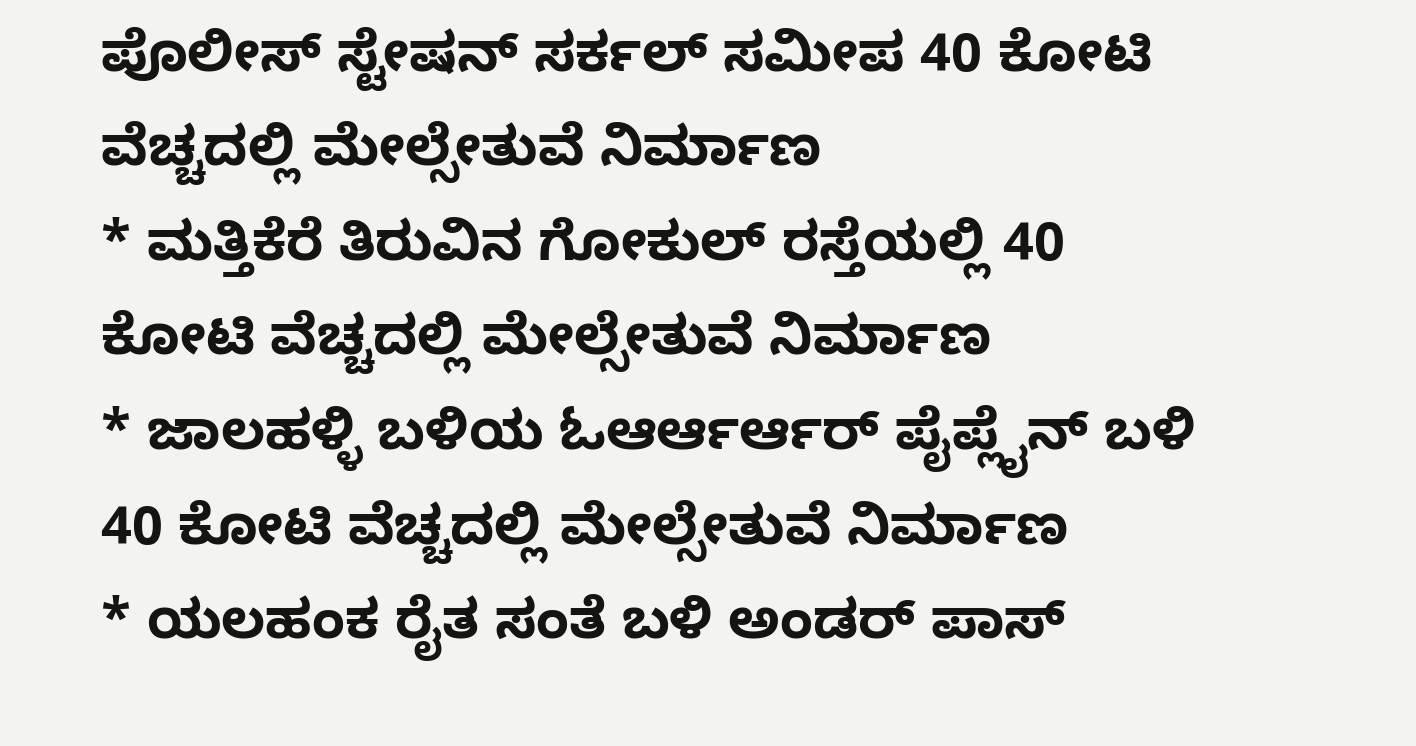ಪೊಲೀಸ್ ಸ್ಟೇಷನ್ ಸರ್ಕಲ್ ಸಮೀಪ 40 ಕೋಟಿ ವೆಚ್ಚದಲ್ಲಿ ಮೇಲ್ಸೇತುವೆ ನಿರ್ಮಾಣ
* ಮತ್ತಿಕೆರೆ ತಿರುವಿನ ಗೋಕುಲ್ ರಸ್ತೆಯಲ್ಲಿ 40 ಕೋಟಿ ವೆಚ್ಚದಲ್ಲಿ ಮೇಲ್ಸೇತುವೆ ನಿರ್ಮಾಣ
* ಜಾಲಹಳ್ಳಿ ಬಳಿಯ ಓಆರ್ಆರ್ಆರ್ ಪೈಪ್ಲೈನ್ ಬಳಿ 40 ಕೋಟಿ ವೆಚ್ಚದಲ್ಲಿ ಮೇಲ್ಸೇತುವೆ ನಿರ್ಮಾಣ
* ಯಲಹಂಕ ರೈತ ಸಂತೆ ಬಳಿ ಅಂಡರ್ ಪಾಸ್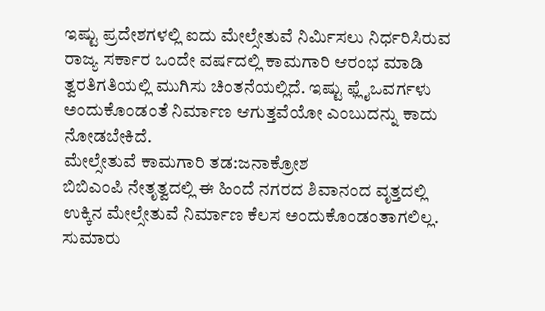ಇಷ್ಟು ಪ್ರದೇಶಗಳಲ್ಲಿ ಐದು ಮೇಲ್ಸೇತುವೆ ನಿರ್ಮಿಸಲು ನಿರ್ಧರಿಸಿರುವ ರಾಜ್ಯ ಸರ್ಕಾರ ಒಂದೇ ವರ್ಷದಲ್ಲಿ ಕಾಮಗಾರಿ ಆರಂಭ ಮಾಡಿ ತ್ವರತಿಗತಿಯಲ್ಲಿ ಮುಗಿಸು ಚಿಂತನೆಯಲ್ಲಿದೆ. ಇಷ್ಟು ಫ್ಲೈಒವರ್ಗಳು ಅಂದುಕೊಂಡಂತೆ ನಿರ್ಮಾಣ ಆಗುತ್ತವೆಯೋ ಎಂಬುದನ್ನು ಕಾದು ನೋಡಬೇಕಿದೆ.
ಮೇಲ್ಸೇತುವೆ ಕಾಮಗಾರಿ ತಡ:ಜನಾಕ್ರೋಶ
ಬಿಬಿಎಂಪಿ ನೇತೃತ್ವದಲ್ಲಿ ಈ ಹಿಂದೆ ನಗರದ ಶಿವಾನಂದ ವೃತ್ತದಲ್ಲಿ ಉಕ್ಕಿನ ಮೇಲ್ಸೇತುವೆ ನಿರ್ಮಾಣ ಕೆಲಸ ಅಂದುಕೊಂಡಂತಾಗಲಿಲ್ಲ. ಸುಮಾರು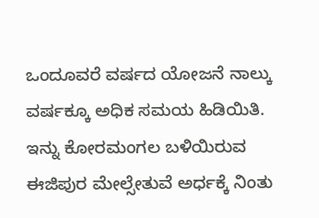ಒಂದೂವರೆ ವರ್ಷದ ಯೋಜನೆ ನಾಲ್ಕು ವರ್ಷಕ್ಕೂ ಅಧಿಕ ಸಮಯ ಹಿಡಿಯಿತಿ. ಇನ್ನು ಕೋರಮಂಗಲ ಬಳಿಯಿರುವ ಈಜಿಪುರ ಮೇಲ್ಸೇತುವೆ ಅರ್ಧಕ್ಕೆ ನಿಂತು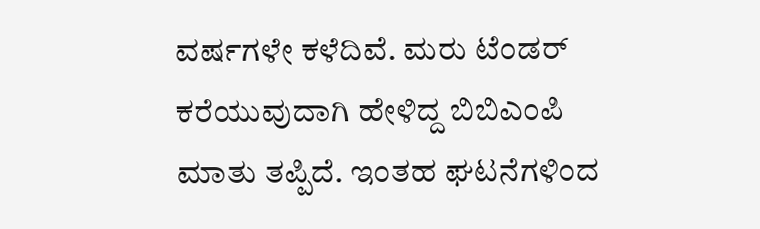ವರ್ಷಗಳೇ ಕಳೆದಿವೆ. ಮರು ಟೆಂಡರ್ ಕರೆಯುವುದಾಗಿ ಹೇಳಿದ್ದ ಬಿಬಿಎಂಪಿ ಮಾತು ತಪ್ಪಿದೆ. ಇಂತಹ ಘಟನೆಗಳಿಂದ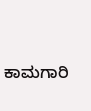ಕಾಮಗಾರಿ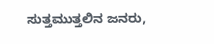ಸುತ್ತಮುತ್ತಲಿನ ಜನರು,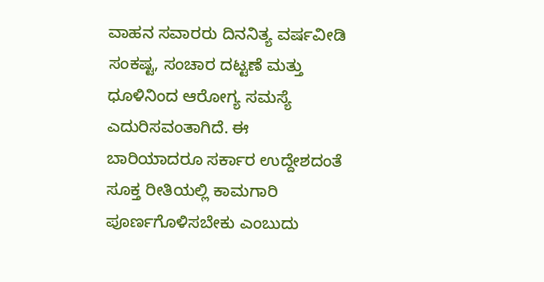ವಾಹನ ಸವಾರರು ದಿನನಿತ್ಯ ವರ್ಷವೀಡಿ ಸಂಕಷ್ಟ, ಸಂಚಾರ ದಟ್ಟಣೆ ಮತ್ತು ಧೂಳಿನಿಂದ ಆರೋಗ್ಯ ಸಮಸ್ಯೆ ಎದುರಿಸವಂತಾಗಿದೆ. ಈ ಬಾರಿಯಾದರೂ ಸರ್ಕಾರ ಉದ್ದೇಶದಂತೆ ಸೂಕ್ತ ರೀತಿಯಲ್ಲಿ ಕಾಮಗಾರಿ ಪೂರ್ಣಗೊಳಿಸಬೇಕು ಎಂಬುದು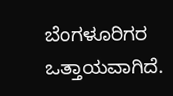ಬೆಂಗಳೂರಿಗರ ಒತ್ತಾಯವಾಗಿದೆ.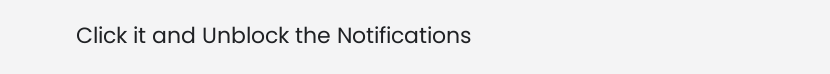Click it and Unblock the Notifications